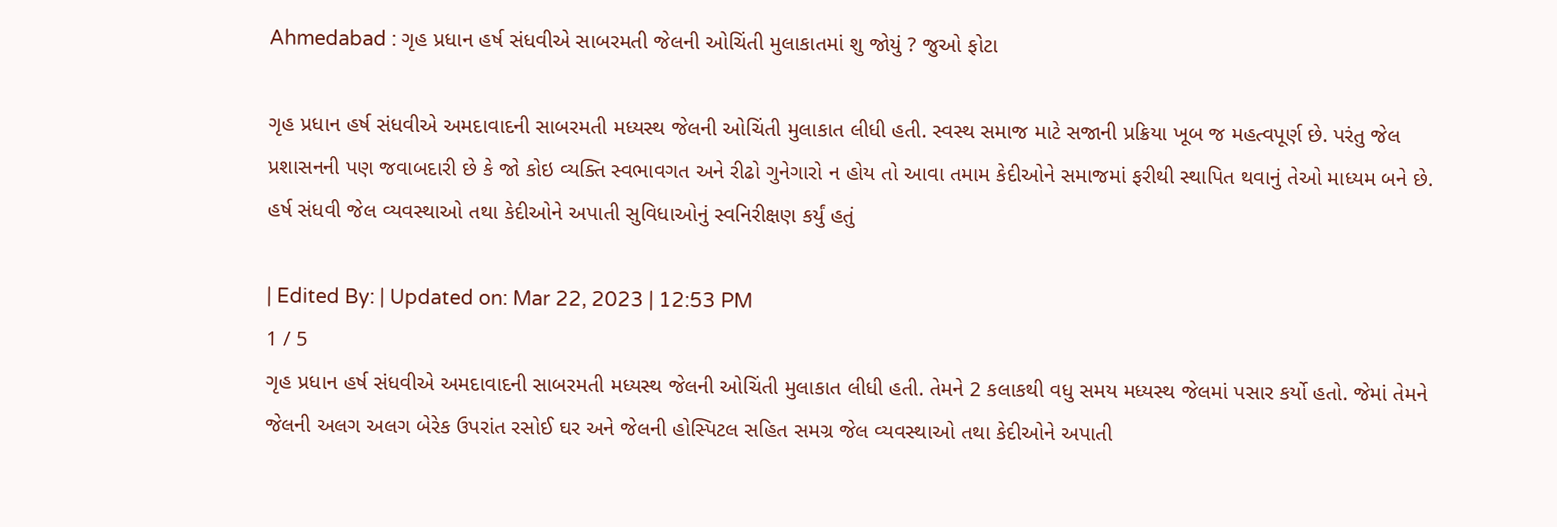Ahmedabad : ગૃહ પ્રધાન હર્ષ સંધવીએ સાબરમતી જેલની ઓચિંતી મુલાકાતમાં શુ જોયું ? જુઓ ફોટા

ગૃહ પ્રધાન હર્ષ સંધવીએ અમદાવાદની સાબરમતી મધ્યસ્થ જેલની ઓચિંતી મુલાકાત લીધી હતી. સ્વસ્થ સમાજ માટે સજાની પ્રક્રિયા ખૂબ જ મહત્વપૂર્ણ છે. પરંતુ જેલ પ્રશાસનની પણ જવાબદારી છે કે જો કોઇ વ્યક્તિ સ્વભાવગત અને રીઢો ગુનેગારો ન હોય તો આવા તમામ કેદીઓને સમાજમાં ફરીથી સ્થાપિત થવાનું તેઓ માધ્યમ બને છે. હર્ષ સંધવી જેલ વ્યવસ્થાઓ તથા કેદીઓને અપાતી સુવિધાઓનું સ્વનિરીક્ષણ કર્યું હતું

| Edited By: | Updated on: Mar 22, 2023 | 12:53 PM
1 / 5
ગૃહ પ્રધાન હર્ષ સંધવીએ અમદાવાદની સાબરમતી મધ્યસ્થ જેલની ઓચિંતી મુલાકાત લીધી હતી. તેમને 2 કલાકથી વધુ સમય મધ્યસ્થ જેલમાં પસાર કર્યો હતો. જેમાં તેમને જેલની અલગ અલગ બેરેક ઉપરાંત રસોઈ ઘર અને જેલની હોસ્પિટલ સહિત સમગ્ર જેલ વ્યવસ્થાઓ તથા કેદીઓને અપાતી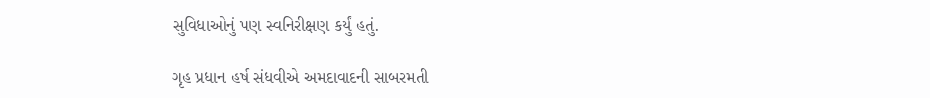સુવિધાઓનું પણ સ્વનિરીક્ષણ કર્યું હતું.

ગૃહ પ્રધાન હર્ષ સંધવીએ અમદાવાદની સાબરમતી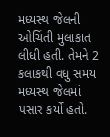મધ્યસ્થ જેલની ઓચિંતી મુલાકાત લીધી હતી. તેમને 2 કલાકથી વધુ સમય મધ્યસ્થ જેલમાં પસાર કર્યો હતો.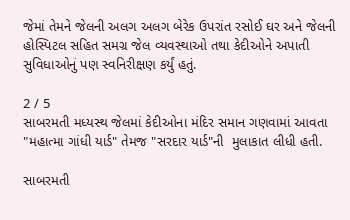જેમાં તેમને જેલની અલગ અલગ બેરેક ઉપરાંત રસોઈ ઘર અને જેલની હોસ્પિટલ સહિત સમગ્ર જેલ વ્યવસ્થાઓ તથા કેદીઓને અપાતી સુવિધાઓનું પણ સ્વનિરીક્ષણ કર્યું હતું.

2 / 5
સાબરમતી મધ્યસ્થ જેલમાં કેદીઓના મંદિર સમાન ગણવામાં આવતા "મહાત્મા ગાંધી યાર્ડ" તેમજ "સરદાર યાર્ડ"ની  મુલાકાત લીધી હતી.

સાબરમતી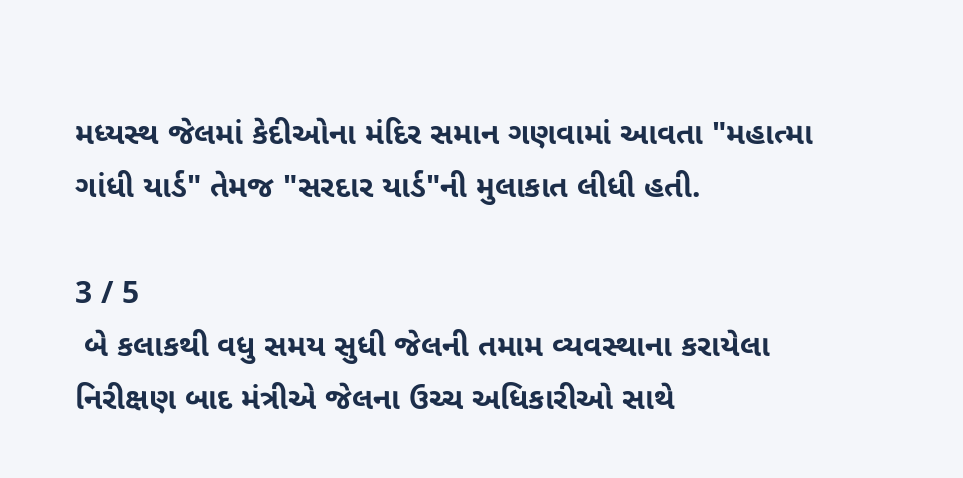મધ્યસ્થ જેલમાં કેદીઓના મંદિર સમાન ગણવામાં આવતા "મહાત્મા ગાંધી યાર્ડ" તેમજ "સરદાર યાર્ડ"ની મુલાકાત લીધી હતી.

3 / 5
 બે કલાકથી વધુ સમય સુધી જેલની તમામ વ્યવસ્થાના કરાયેલા નિરીક્ષણ બાદ મંત્રીએ જેલના ઉચ્ચ અધિકારીઓ સાથે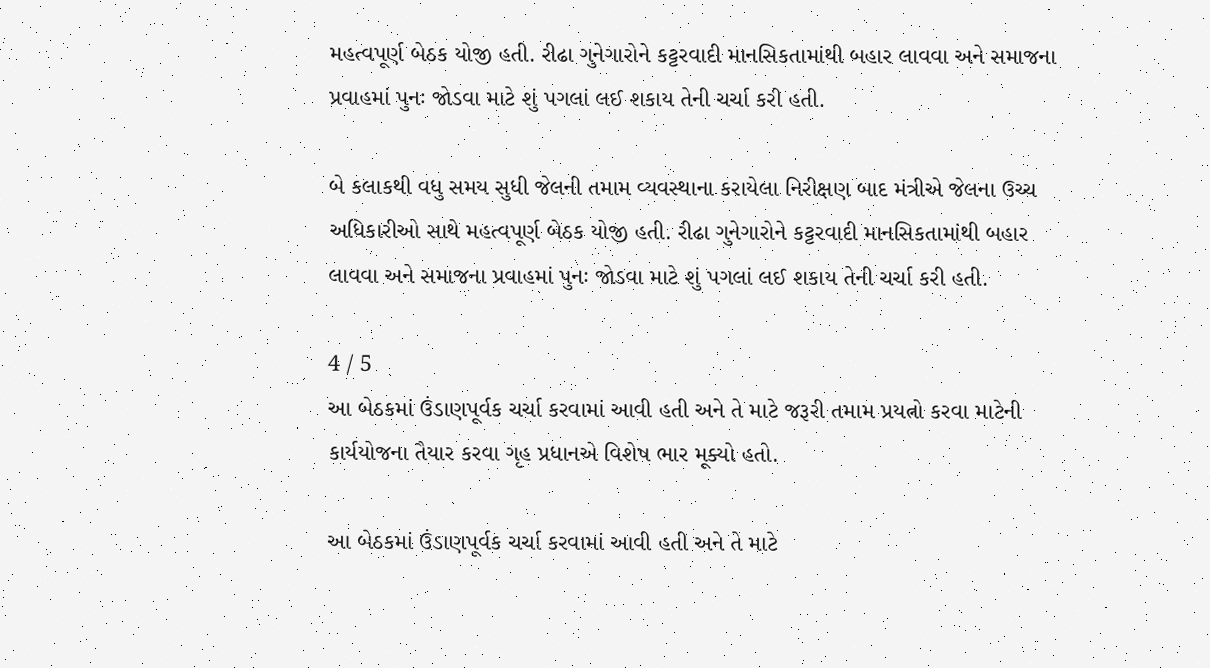મહત્વપૂર્ણ બેઠક યોજી હતી. રીઢા ગુનેગારોને કટ્ટરવાદી માનસિકતામાંથી બહાર લાવવા અને સમાજના પ્રવાહમાં પુનઃ જોડવા માટે શું પગલાં લઈ શકાય તેની ચર્ચા કરી હતી.

બે કલાકથી વધુ સમય સુધી જેલની તમામ વ્યવસ્થાના કરાયેલા નિરીક્ષણ બાદ મંત્રીએ જેલના ઉચ્ચ અધિકારીઓ સાથે મહત્વપૂર્ણ બેઠક યોજી હતી. રીઢા ગુનેગારોને કટ્ટરવાદી માનસિકતામાંથી બહાર લાવવા અને સમાજના પ્રવાહમાં પુનઃ જોડવા માટે શું પગલાં લઈ શકાય તેની ચર્ચા કરી હતી.

4 / 5
આ બેઠકમાં ઉંડાણપૂર્વક ચર્ચા કરવામાં આવી હતી અને તે માટે જરૂરી તમામ પ્રયત્નો કરવા માટેની કાર્યયોજના તૈયાર કરવા ગૃહ પ્રધાનએ વિશેષ ભાર મૂક્યો હતો.

આ બેઠકમાં ઉંડાણપૂર્વક ચર્ચા કરવામાં આવી હતી અને તે માટે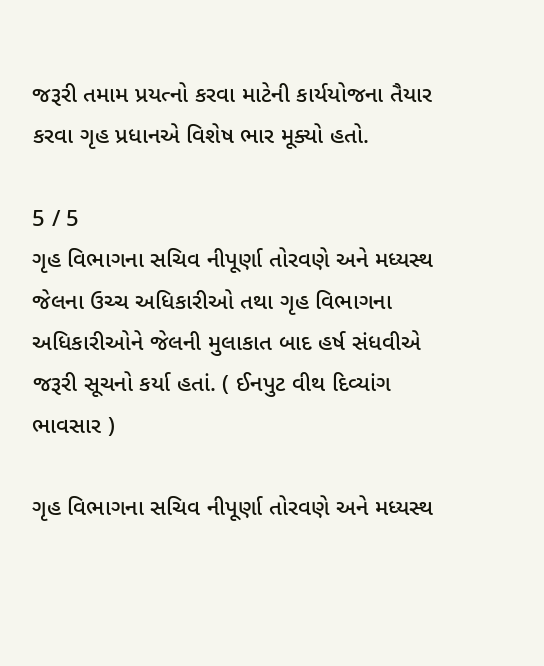જરૂરી તમામ પ્રયત્નો કરવા માટેની કાર્યયોજના તૈયાર કરવા ગૃહ પ્રધાનએ વિશેષ ભાર મૂક્યો હતો.

5 / 5
ગૃહ વિભાગના સચિવ નીપૂર્ણા તોરવણે અને મધ્યસ્થ જેલના ઉચ્ચ અધિકારીઓ તથા ગૃહ વિભાગના અધિકારીઓને જેલની મુલાકાત બાદ હર્ષ સંધવીએ જરૂરી સૂચનો કર્યા હતાં. ( ઈનપુટ વીથ દિવ્યાંગ ભાવસાર )

ગૃહ વિભાગના સચિવ નીપૂર્ણા તોરવણે અને મધ્યસ્થ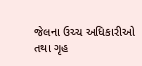જેલના ઉચ્ચ અધિકારીઓ તથા ગૃહ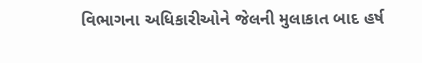વિભાગના અધિકારીઓને જેલની મુલાકાત બાદ હર્ષ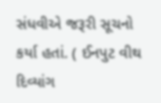સંધવીએ જરૂરી સૂચનો કર્યા હતાં. ( ઈનપુટ વીથ દિવ્યાંગ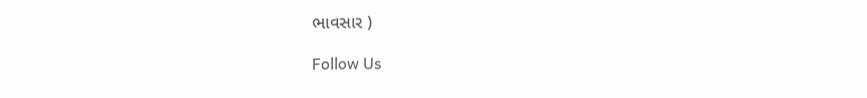ભાવસાર )

Follow Us